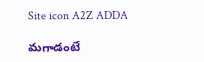Site icon A2Z ADDA

మగాడంటే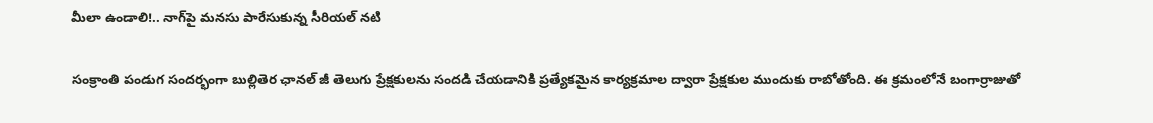మీలా ఉండాలి!.. నాగ్‌పై మనసు పారేసుకున్న సీరియల్ నటి

సంక్రాంతి పండుగ సందర్భంగా బుల్లితెర ఛానల్ జీ తెలుగు ప్రేక్షకులను సందడి చేయడానికి ప్రత్యేకమైన కార్యక్రమాల ద్వారా ప్రేక్షకుల ముందుకు రాబోతోంది. ఈ క్రమంలోనే బంగార్రాజుతో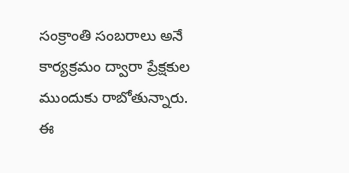సంక్రాంతి సంబరాలు అనే కార్యక్రమం ద్వారా ప్రేక్షకుల ముందుకు రాబోతున్నారు. ఈ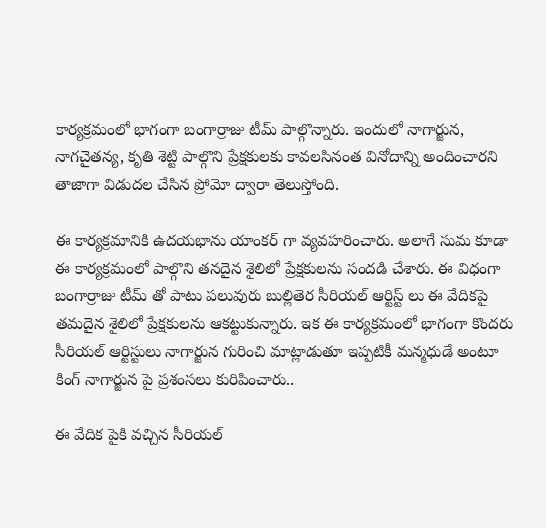కార్యక్రమంలో భాగంగా బంగార్రాజు టీమ్ పాల్గొన్నారు. ఇందులో నాగార్జున, నాగచైతన్య, కృతి శెట్టి పాల్గొని ప్రేక్షకులకు కావలసినంత వినోదాన్ని అందించారని తాజాగా విడుదల చేసిన ప్రోమో ద్వారా తెలుస్తోంది.

ఈ కార్యక్రమానికి ఉదయభాను యాంకర్ గా వ్యవహరించారు. అలాగే సుమ కూడా ఈ కార్యక్రమంలో పాల్గొని తనదైన శైలిలో ప్రేక్షకులను సందడి చేశారు. ఈ విధంగా బంగార్రాజు టీమ్ తో పాటు పలువురు బుల్లితెర సీరియల్ ఆర్టిస్ట్ లు ఈ వేదికపై తమదైన శైలిలో ప్రేక్షకులను ఆకట్టుకున్నారు. ఇక ఈ కార్యక్రమంలో భాగంగా కొందరు సీరియల్ ఆర్టిస్టులు నాగార్జున గురించి మాట్లాడుతూ ఇప్పటికీ మన్మధుడే అంటూ కింగ్ నాగార్జున పై ప్రశంసలు కురిపించారు..

ఈ వేదిక పైకి వచ్చిన సీరియల్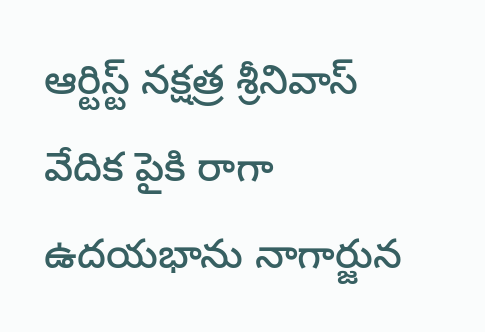ఆర్టిస్ట్ నక్షత్ర శ్రీనివాస్ వేదిక పైకి రాగా ఉదయభాను నాగార్జున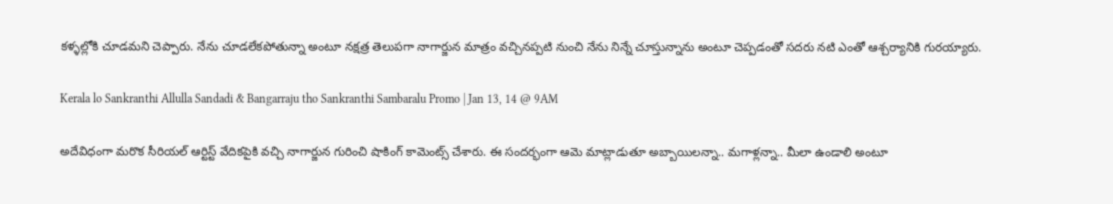కళ్ళల్లోకి చూడమని చెప్పారు. నేను చూడలేకపోతున్నా అంటూ నక్షత్ర తెలుపగా నాగార్జున మాత్రం వచ్చినప్పటి నుంచి నేను నిన్నే చూస్తున్నాను అంటూ చెప్పడంతో సదరు నటి ఎంతో ఆశ్చర్యానికి గురయ్యారు.

Kerala lo Sankranthi Allulla Sandadi & Bangarraju tho Sankranthi Sambaralu Promo | Jan 13, 14 @ 9AM

అదేవిధంగా మరొక సీరియల్ ఆర్టిస్ట్ వేదికపైకి వచ్చి నాగార్జున గురించి షాకింగ్ కామెంట్స్ చేశారు. ఈ సందర్భంగా ఆమె మాట్లాడుతూ అబ్బాయిలన్నా.. మగాళ్లన్నా.. మీలా ఉండాలి అంటూ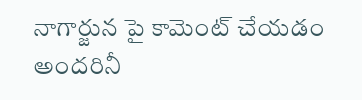నాగార్జున పై కామెంట్ చేయడం అందరినీ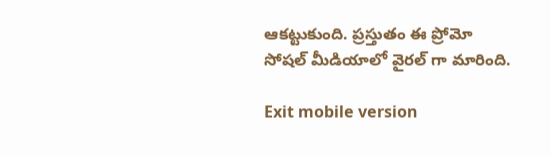ఆకట్టుకుంది. ప్రస్తుతం ఈ ప్రోమో సోషల్ మీడియాలో వైరల్ గా మారింది.

Exit mobile version